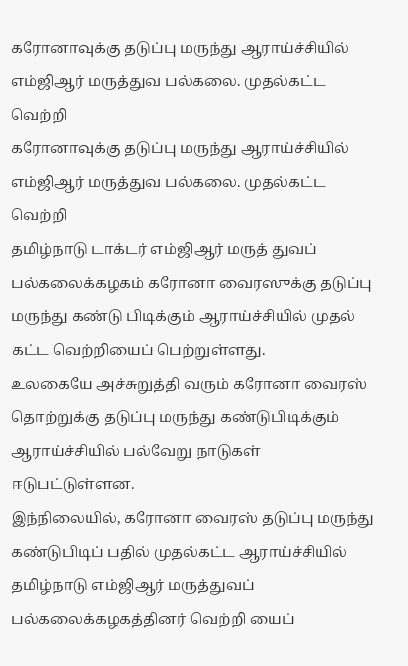கரோனாவுக்கு தடுப்பு மருந்து ஆராய்ச்சியில் எம்ஜிஆர் மருத்துவ பல்கலை. முதல்கட்ட வெற்றி
கரோனாவுக்கு தடுப்பு மருந்து ஆராய்ச்சியில்
எம்ஜிஆர் மருத்துவ பல்கலை. முதல்கட்ட வெற்றி
தமிழ்நாடு டாக்டர் எம்ஜிஆர் மருத் துவப் பல்கலைக்கழகம் கரோனா வைரஸுக்கு தடுப்பு மருந்து கண்டு பிடிக்கும் ஆராய்ச்சியில் முதல் கட்ட வெற்றியைப் பெற்றுள்ளது.
உலகையே அச்சுறுத்தி வரும் கரோனா வைரஸ் தொற்றுக்கு தடுப்பு மருந்து கண்டுபிடிக்கும் ஆராய்ச்சியில் பல்வேறு நாடுகள் ஈடுபட்டுள்ளன.
இந்நிலையில், கரோனா வைரஸ் தடுப்பு மருந்து கண்டுபிடிப் பதில் முதல்கட்ட ஆராய்ச்சியில் தமிழ்நாடு எம்ஜிஆர் மருத்துவப் பல்கலைக்கழகத்தினர் வெற்றி யைப்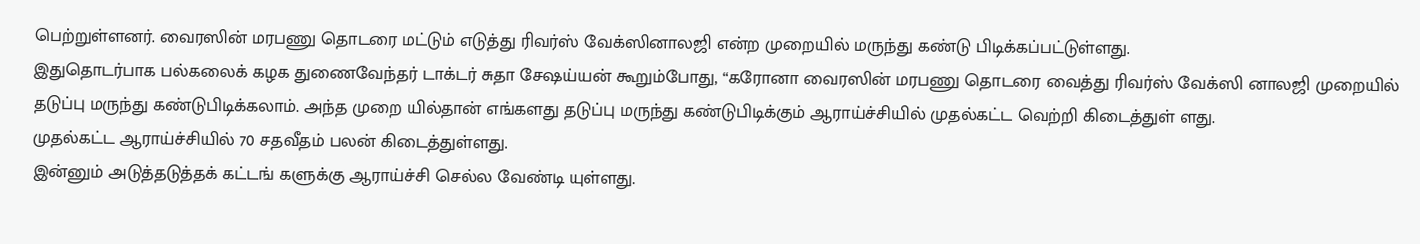பெற்றுள்ளனர். வைரஸின் மரபணு தொடரை மட்டும் எடுத்து ரிவர்ஸ் வேக்ஸினாலஜி என்ற முறையில் மருந்து கண்டு பிடிக்கப்பட்டுள்ளது.
இதுதொடர்பாக பல்கலைக் கழக துணைவேந்தர் டாக்டர் சுதா சேஷய்யன் கூறும்போது, “கரோனா வைரஸின் மரபணு தொடரை வைத்து ரிவர்ஸ் வேக்ஸி னாலஜி முறையில் தடுப்பு மருந்து கண்டுபிடிக்கலாம். அந்த முறை யில்தான் எங்களது தடுப்பு மருந்து கண்டுபிடிக்கும் ஆராய்ச்சியில் முதல்கட்ட வெற்றி கிடைத்துள் ளது.
முதல்கட்ட ஆராய்ச்சியில் 70 சதவீதம் பலன் கிடைத்துள்ளது.
இன்னும் அடுத்தடுத்தக் கட்டங் களுக்கு ஆராய்ச்சி செல்ல வேண்டி யுள்ளது.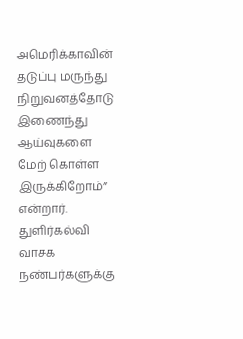அமெரிக்காவின் தடுப்பு மருந்து நிறுவனத்தோடு இணைந்து ஆய்வுகளை மேற் கொள்ள இருக்கிறோம்” என்றார்.
துளிர்கல்வி வாசக நண்பர்களுக்கு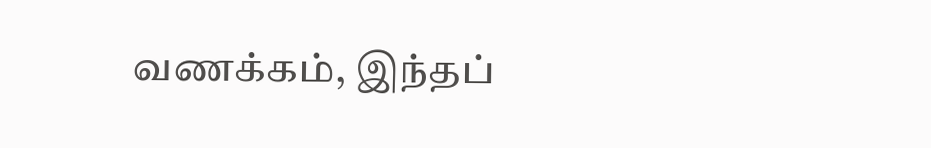வணக்கம், இந்தப்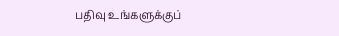பதிவு உங்களுக்குப்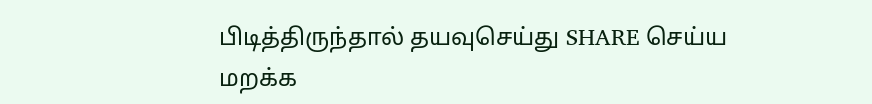பிடித்திருந்தால் தயவுசெய்து SHARE செய்ய மறக்க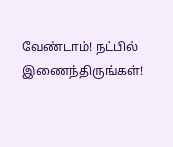வேண்டாம்! நட்பில் இணைந்திருங்கள்!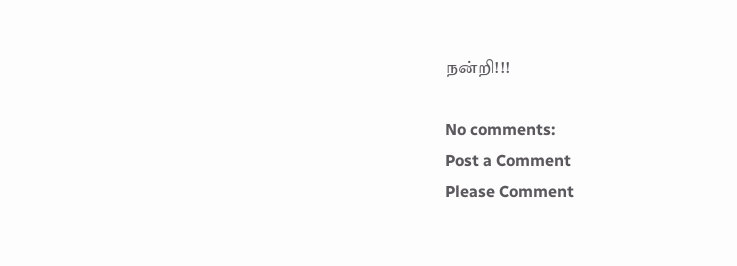நன்றி!!!

No comments:
Post a Comment
Please Comment